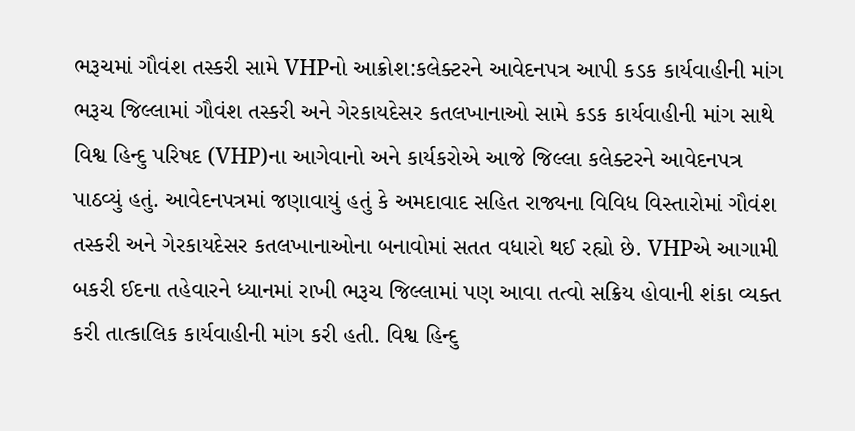ભરૂચમાં ગૌવંશ તસ્કરી સામે VHPનો આક્રોશ:કલેક્ટરને આવેદનપત્ર આપી કડક કાર્યવાહીની માંગ
ભરૂચ જિલ્લામાં ગૌવંશ તસ્કરી અને ગેરકાયદેસર કતલખાનાઓ સામે કડક કાર્યવાહીની માંગ સાથે વિશ્વ હિન્દુ પરિષદ (VHP)ના આગેવાનો અને કાર્યકરોએ આજે જિલ્લા કલેક્ટરને આવેદનપત્ર પાઠવ્યું હતું. આવેદનપત્રમાં જણાવાયું હતું કે અમદાવાદ સહિત રાજ્યના વિવિધ વિસ્તારોમાં ગૌવંશ તસ્કરી અને ગેરકાયદેસર કતલખાનાઓના બનાવોમાં સતત વધારો થઈ રહ્યો છે. VHPએ આગામી બકરી ઈદના તહેવારને ધ્યાનમાં રાખી ભરૂચ જિલ્લામાં પણ આવા તત્વો સક્રિય હોવાની શંકા વ્યક્ત કરી તાત્કાલિક કાર્યવાહીની માંગ કરી હતી. વિશ્વ હિન્દુ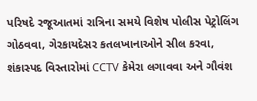પરિષદે રજૂઆતમાં રાત્રિના સમયે વિશેષ પોલીસ પેટ્રોલિંગ ગોઠવવા, ગેરકાયદેસર કતલખાનાઓને સીલ કરવા, શંકાસ્પદ વિસ્તારોમાં CCTV કેમેરા લગાવવા અને ગૌવંશ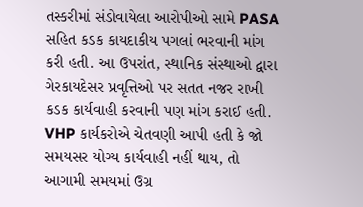તસ્કરીમાં સંડોવાયેલા આરોપીઓ સામે PASA સહિત કડક કાયદાકીય પગલાં ભરવાની માંગ કરી હતી. આ ઉપરાંત, સ્થાનિક સંસ્થાઓ દ્વારા ગેરકાયદેસર પ્રવૃત્તિઓ પર સતત નજર રાખી કડક કાર્યવાહી કરવાની પણ માંગ કરાઈ હતી. VHP કાર્યકરોએ ચેતવણી આપી હતી કે જો સમયસર યોગ્ય કાર્યવાહી નહીં થાય, તો આગામી સમયમાં ઉગ્ર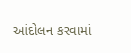આંદોલન કરવામાં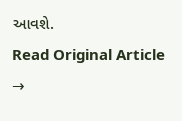આવશે.
Read Original Article →